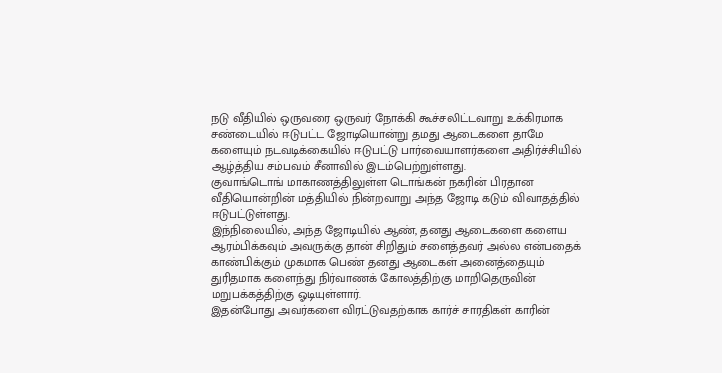நடு வீதியில் ஒருவரை ஒருவர் நோக்கி கூச்சலிட்டவாறு உக்கிரமாக சண்டையில் ஈடுபட்ட ஜோடியொன்று தமது ஆடைகளை தாமே களையும் நடவடிக்கையில் ஈடுபட்டு பார்வையாளர்களை அதிர்ச்சியில் ஆழ்த்திய சம்பவம் சீனாவில் இடம்பெற்றுள்ளது.
குவாங்டொங் மாகாணத்திலுள்ள டொங்கன் நகரின் பிரதான வீதியொன்றின் மத்தியில் நின்றவாறு அந்த ஜோடி கடும் விவாதத்தில் ஈடுபட்டுள்ளது.
இந்நிலையில், அந்த ஜோடியில் ஆண், தனது ஆடைகளை களைய ஆரம்பிக்கவும் அவருக்கு தான் சிறிதும் சளைத்தவர் அல்ல என்பதைக் காண்பிக்கும் முகமாக பெண் தனது ஆடைகள் அனைத்தையும் துரிதமாக களைந்து நிர்வாணக் கோலத்திற்கு மாறிதெருவின் மறுபக்கத்திற்கு ஓடியுள்ளார்.
இதன்போது அவர்களை விரட்டுவதற்காக கார்ச் சாரதிகள் காரின்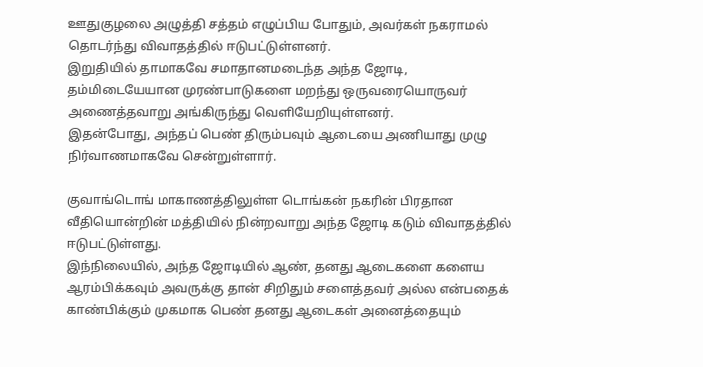ஊதுகுழலை அழுத்தி சத்தம் எழுப்பிய போதும், அவர்கள் நகராமல் தொடர்ந்து விவாதத்தில் ஈடுபட்டுள்ளனர்.
இறுதியில் தாமாகவே சமாதானமடைந்த அந்த ஜோடி, தம்மிடையேயான முரண்பாடுகளை மறந்து ஒருவரையொருவர் அணைத்தவாறு அங்கிருந்து வெளியேறியுள்ளனர்.
இதன்போது, அந்தப் பெண் திரும்பவும் ஆடையை அணியாது முழு நிர்வாணமாகவே சென்றுள்ளார்.

குவாங்டொங் மாகாணத்திலுள்ள டொங்கன் நகரின் பிரதான வீதியொன்றின் மத்தியில் நின்றவாறு அந்த ஜோடி கடும் விவாதத்தில் ஈடுபட்டுள்ளது.
இந்நிலையில், அந்த ஜோடியில் ஆண், தனது ஆடைகளை களைய ஆரம்பிக்கவும் அவருக்கு தான் சிறிதும் சளைத்தவர் அல்ல என்பதைக் காண்பிக்கும் முகமாக பெண் தனது ஆடைகள் அனைத்தையும்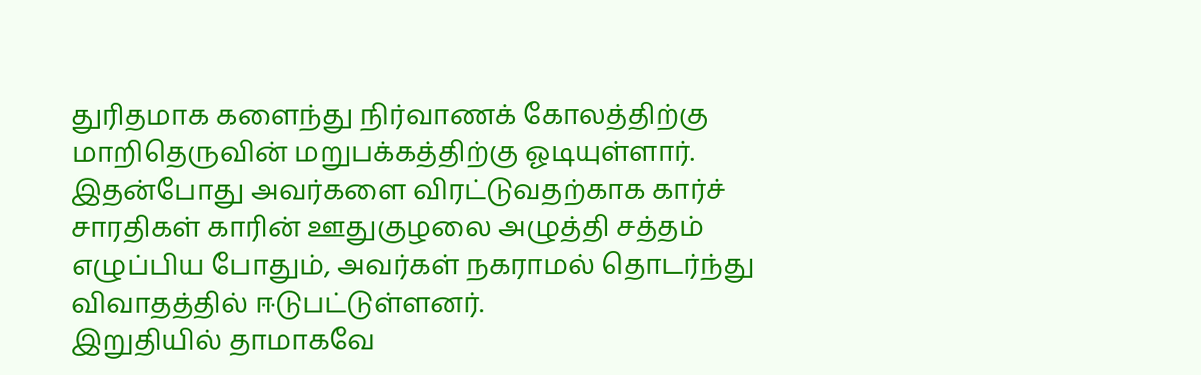துரிதமாக களைந்து நிர்வாணக் கோலத்திற்கு மாறிதெருவின் மறுபக்கத்திற்கு ஓடியுள்ளார்.
இதன்போது அவர்களை விரட்டுவதற்காக கார்ச் சாரதிகள் காரின் ஊதுகுழலை அழுத்தி சத்தம் எழுப்பிய போதும், அவர்கள் நகராமல் தொடர்ந்து விவாதத்தில் ஈடுபட்டுள்ளனர்.
இறுதியில் தாமாகவே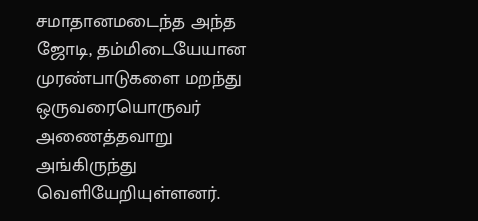சமாதானமடைந்த அந்த ஜோடி, தம்மிடையேயான முரண்பாடுகளை மறந்து ஒருவரையொருவர் அணைத்தவாறு அங்கிருந்து வெளியேறியுள்ளனர்.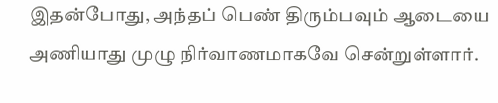இதன்போது, அந்தப் பெண் திரும்பவும் ஆடையை அணியாது முழு நிர்வாணமாகவே சென்றுள்ளார்.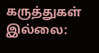கருத்துகள் இல்லை: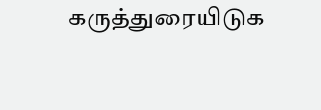கருத்துரையிடுக